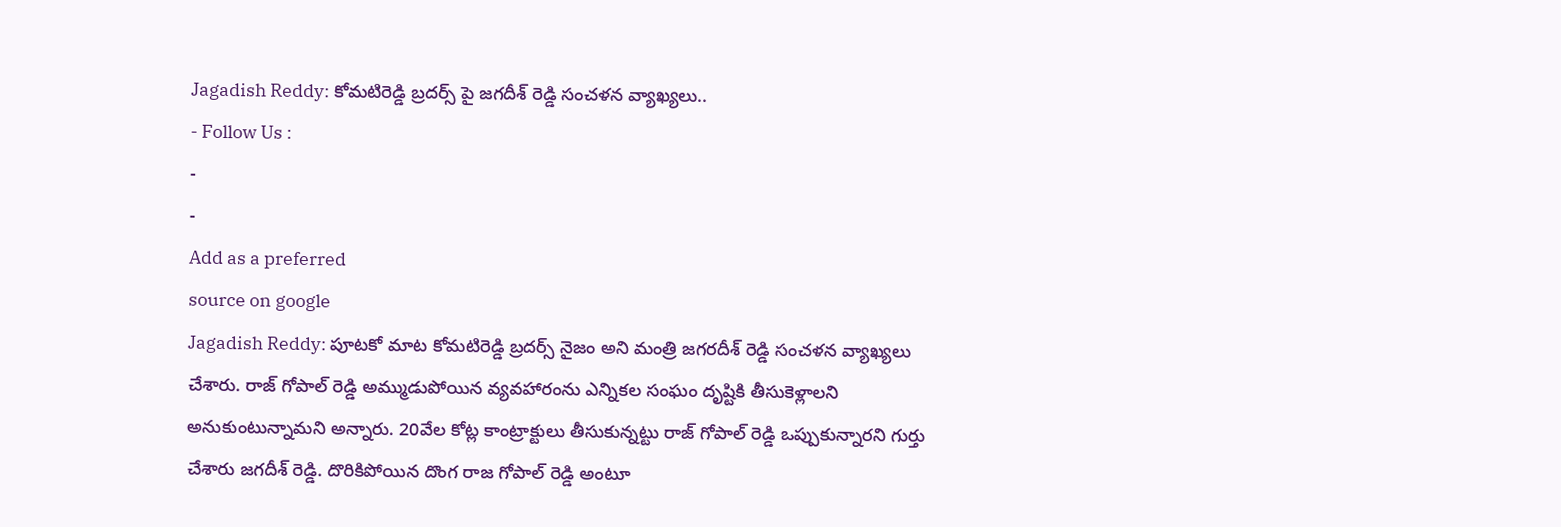Jagadish Reddy: కోమటిరెడ్డి బ్రదర్స్ పై జగదీశ్ రెడ్డి సంచళన వ్యాఖ్యలు..
- Follow Us :
-
-
Add as a preferred
source on google
Jagadish Reddy: పూటకో మాట కోమటిరెడ్డి బ్రదర్స్ నైజం అని మంత్రి జగరదీశ్ రెడ్డి సంచళన వ్యాఖ్యలు చేశారు. రాజ్ గోపాల్ రెడ్డి అమ్ముడుపోయిన వ్యవహారంను ఎన్నికల సంఘం దృష్టికి తీసుకెళ్లాలని అనుకుంటున్నామని అన్నారు. 20వేల కోట్ల కాంట్రాక్టులు తీసుకున్నట్టు రాజ్ గోపాల్ రెడ్డి ఒప్పుకున్నారని గుర్తు చేశారు జగదీశ్ రెడ్డి. దొరికిపోయిన దొంగ రాజ గోపాల్ రెడ్డి అంటూ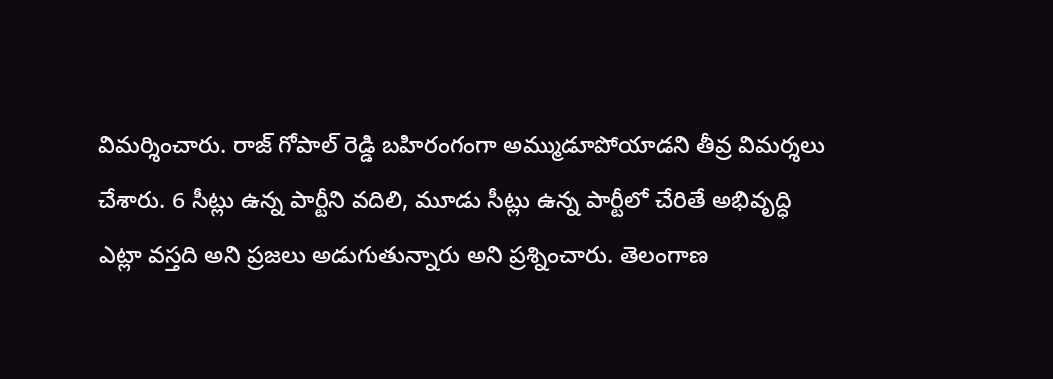విమర్శించారు. రాజ్ గోపాల్ రెడ్డి బహిరంగంగా అమ్ముడూపోయాడని తీవ్ర విమర్శలు చేశారు. 6 సీట్లు ఉన్న పార్టీని వదిలి, మూడు సీట్లు ఉన్న పార్టీలో చేరితే అభివృద్ధి ఎట్లా వస్తది అని ప్రజలు అడుగుతున్నారు అని ప్రశ్నించారు. తెలంగాణ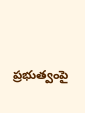ప్రభుత్వంపై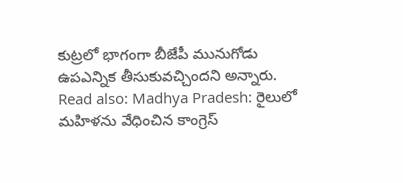కుట్రలో భాగంగా బీజేపీ మునుగోడు ఉపఎన్నిక తీసుకువచ్చిందని అన్నారు.
Read also: Madhya Pradesh: రైలులో మహిళను వేధించిన కాంగ్రెస్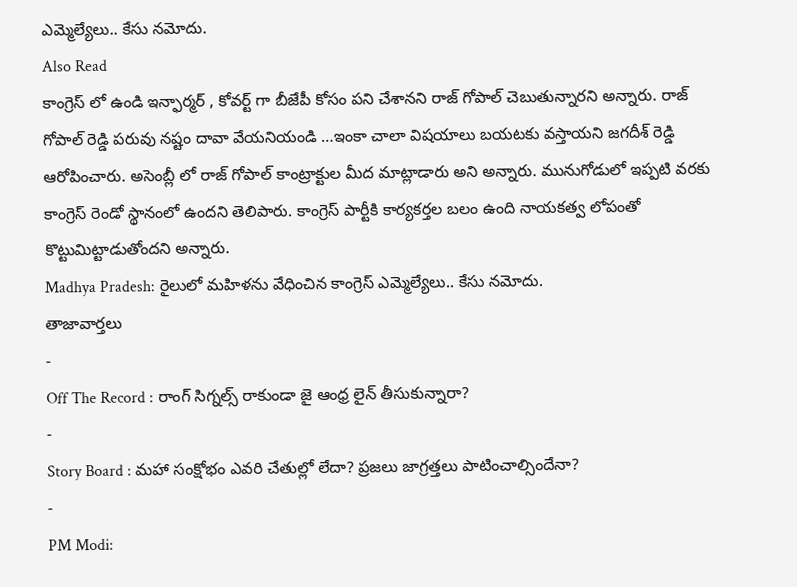ఎమ్మెల్యేలు.. కేసు నమోదు.
Also Read
కాంగ్రెస్ లో ఉండి ఇన్ఫార్మర్ , కోవర్ట్ గా బీజేపీ కోసం పని చేశానని రాజ్ గోపాల్ చెబుతున్నారని అన్నారు. రాజ్ గోపాల్ రెడ్డి పరువు నష్టం దావా వేయనియండి …ఇంకా చాలా విషయాలు బయటకు వస్తాయని జగదీశ్ రెడ్డి ఆరోపించారు. అసెంబ్లీ లో రాజ్ గోపాల్ కాంట్రాక్టుల మీద మాట్లాడారు అని అన్నారు. మునుగోడులో ఇప్పటి వరకు కాంగ్రెస్ రెండో స్థానంలో ఉందని తెలిపారు. కాంగ్రెస్ పార్టీకి కార్యకర్తల బలం ఉంది నాయకత్వ లోపంతో కొట్టుమిట్టాడుతోందని అన్నారు.
Madhya Pradesh: రైలులో మహిళను వేధించిన కాంగ్రెస్ ఎమ్మెల్యేలు.. కేసు నమోదు.
తాజావార్తలు
-
Off The Record : రాంగ్ సిగ్నల్స్ రాకుండా జై ఆంధ్ర లైన్ తీసుకున్నారా?
-
Story Board : మహా సంక్షోభం ఎవరి చేతుల్లో లేదా? ప్రజలు జాగ్రత్తలు పాటించాల్సిందేనా?
-
PM Modi: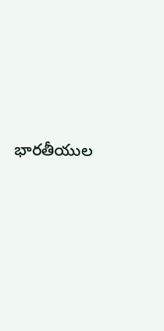భారతీయుల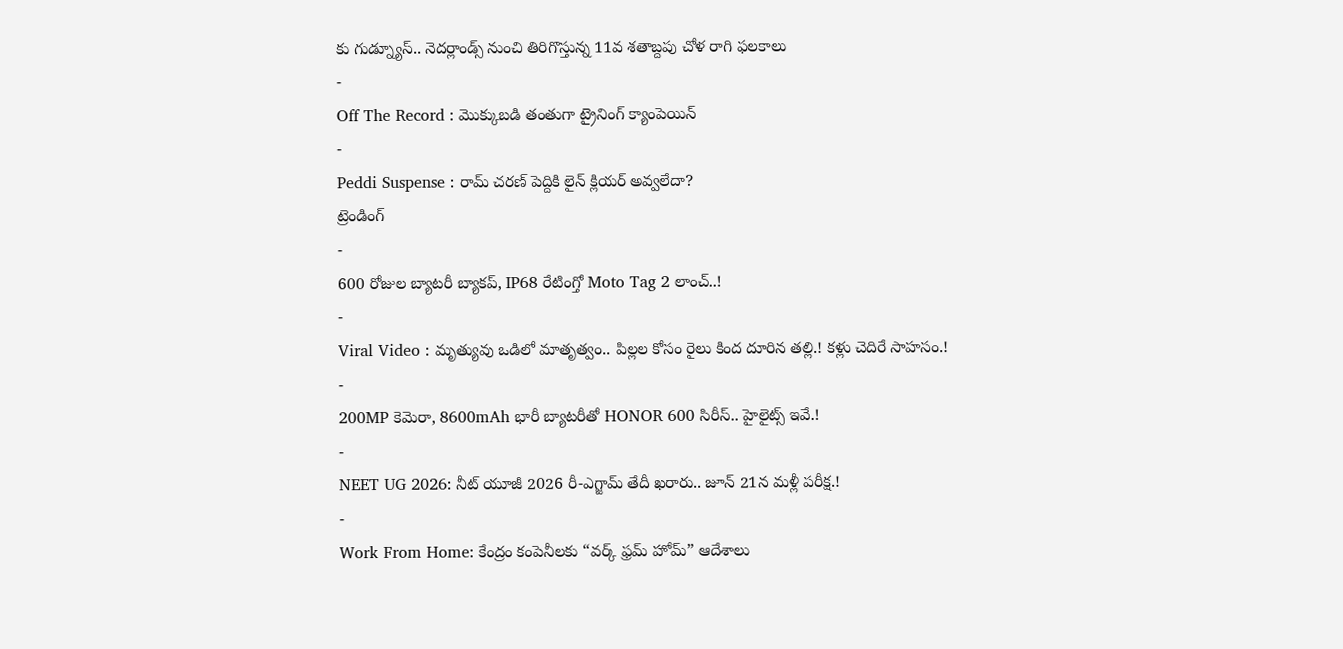కు గుడ్న్యూస్.. నెదర్లాండ్స్ నుంచి తిరిగొస్తున్న 11వ శతాబ్దపు చోళ రాగి ఫలకాలు
-
Off The Record : మొక్కుబడి తంతుగా ట్రైనింగ్ క్యాంపెయిన్
-
Peddi Suspense : రామ్ చరణ్ పెద్దికి లైన్ క్లియర్ అవ్వలేదా?
ట్రెండింగ్
-
600 రోజుల బ్యాటరీ బ్యాకప్, IP68 రేటింగ్తో Moto Tag 2 లాంచ్..!
-
Viral Video : మృత్యువు ఒడిలో మాతృత్వం.. పిల్లల కోసం రైలు కింద దూరిన తల్లి.! కళ్లు చెదిరే సాహసం.!
-
200MP కెమెరా, 8600mAh భారీ బ్యాటరీతో HONOR 600 సిరీస్.. హైలైట్స్ ఇవే.!
-
NEET UG 2026: నీట్ యూజీ 2026 రీ-ఎగ్జామ్ తేదీ ఖరారు.. జూన్ 21న మళ్లీ పరీక్ష.!
-
Work From Home: కేంద్రం కంపెనీలకు “వర్క్ ఫ్రమ్ హోమ్” ఆదేశాలు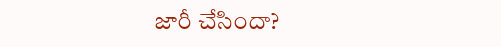జారీ చేసిందా?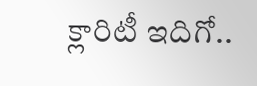క్లారిటీ ఇదిగో..